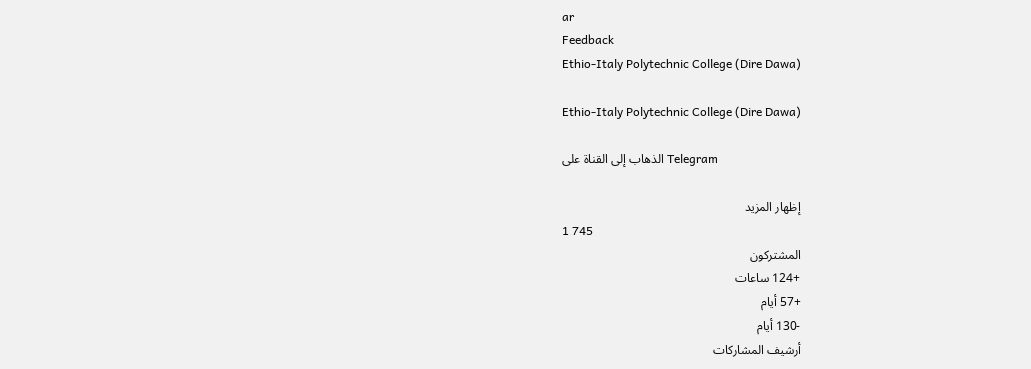ar
Feedback
Ethio-Italy Polytechnic College (Dire Dawa)

Ethio-Italy Polytechnic College (Dire Dawa)

الذهاب إلى القناة على Telegram

إظهار المزيد
1 745
المشتركون
+124 ساعات
+57 أيام
-130 أيام
أرشيف المشاركات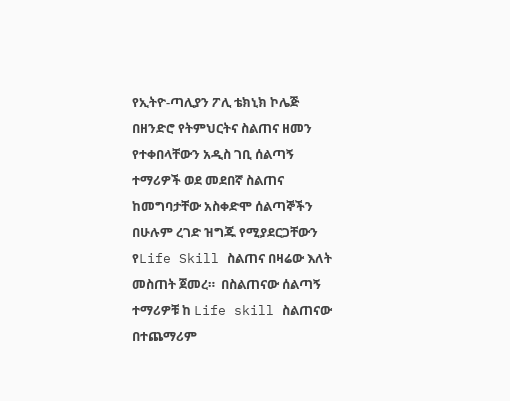የኢትዮ-ጣሊያን ፖሊ ቴክኒክ ኮሌጅ  በዘንድሮ የትምህርትና ስልጠና ዘመን የተቀበላቸውን አዲስ ገቢ ሰልጣኝ ተማሪዎች ወደ መደበኛ ስልጠና ከመግባታቸው አስቀድሞ ሰልጣኞችን በሁሉም ረገድ ዝግጁ የሚያደርጋቸውን የLife Skill ስልጠና በዛሬው እለት መስጠት ጀመረ።  በስልጠናው ሰልጣኝ ተማሪዎቹ ከ Life skill ስልጠናው በተጨማሪም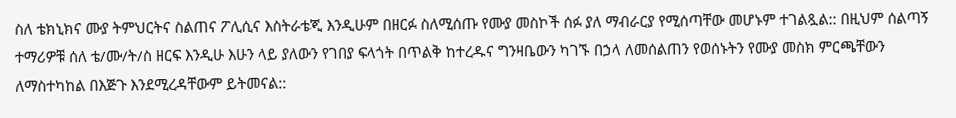ስለ ቴክኒክና ሙያ ትምህርትና ስልጠና ፖሊሲና እስትራቴጂ እንዲሁም በዘርፉ ስለሚሰጡ የሙያ መስኮች ሰፉ ያለ ማብራርያ የሚሰጣቸው መሆኑም ተገልጿል:: በዚህም ሰልጣኝ ተማሪዎቹ ሰለ ቴ/ሙ/ት/ስ ዘርፍ እንዲሁ እሁን ላይ ያለውን የገበያ ፍላጎት በጥልቅ ከተረዱና ግንዛቤውን ካገኙ በኃላ ለመሰልጠን የወሰኑትን የሙያ መስክ ምርጫቸውን ለማስተካከል በእጅጉ እንደሚረዳቸውም ይትመናል::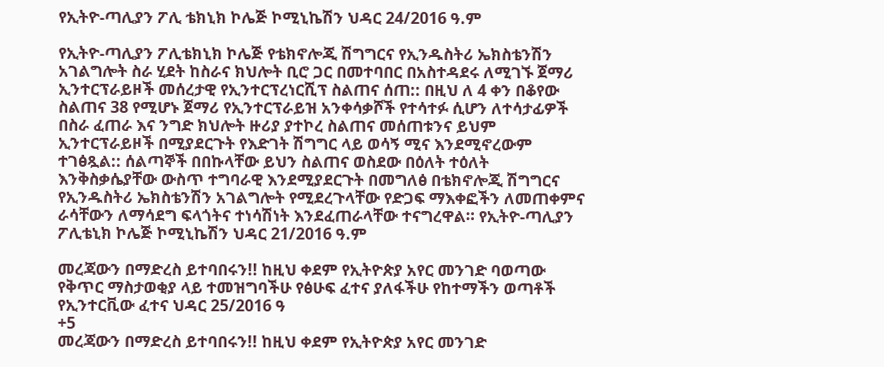የኢትዮ-ጣሊያን ፖሊ ቴክኒክ ኮሌጅ ኮሚኒኬሽን ህዳር 24/2016 ዓ.ም

የኢትዮ-ጣሊያን ፖሊቴክኒክ ኮሌጅ የቴክኖሎጂ ሽግግርና የኢንዱስትሪ ኤክስቴንሽን አገልግሎት ስራ ሂደት ከስራና ክህሎት ቢሮ ጋር በመተባበር በአስተዳደሩ ለሚገኙ ጀማሪ ኢንተርፕራይዞች መሰረታዊ የኢንተርፕረነርሺፕ ስልጠና ሰጠ:: በዚህ ለ 4 ቀን በቆየው ስልጠና 38 የሚሆኑ ጀማሪ የኢንተርፕራይዝ አንቀሳቃሾች የተሳተፉ ሲሆን ለተሳታፊዎች  በስራ ፈጠራ እና ንግድ ክህሎት ዙሪያ ያተኮረ ስልጠና መሰጠቱንና ይህም ኢንተርፕራይዞች በሚያደርጉት የእድገት ሽግግር ላይ ወሳኝ ሚና እንደሚኖረውም ተገፅጿል:: ሰልጣኞች በበኩላቸው ይህን ስልጠና ወስደው በዕለት ተዕለት እንቅስቃሴያቸው ውስጥ ተግባራዊ እንደሚያደርጉት በመግለፅ በቴክኖሎጂ ሽግግርና የኢንዱስትሪ ኤክስቴንሽን አገልግሎት የሚደረጉላቸው የድጋፍ ማእቀፎችን ለመጠቀምና ራሳቸውን ለማሳደግ ፍላጎትና ተነሳሽነት እንደፈጠራላቸው ተናግረዋል። የኢትዮ-ጣሊያን ፖሊቴኒክ ኮሌጅ ኮሚኒኬሽን ህዳር 21/2016 ዓ.ም

መረጃውን በማድረስ ይተባበሩን!! ከዚህ ቀደም የኢትዮጵያ አየር መንገድ ባወጣው የቅጥር ማስታወቂያ ላይ ተመዝግባችሁ የፅሁፍ ፈተና ያለፋችሁ የከተማችን ወጣቶች የኢንተርቪው ፈተና ህዳር 25/2016 ዓ
+5
መረጃውን በማድረስ ይተባበሩን!! ከዚህ ቀደም የኢትዮጵያ አየር መንገድ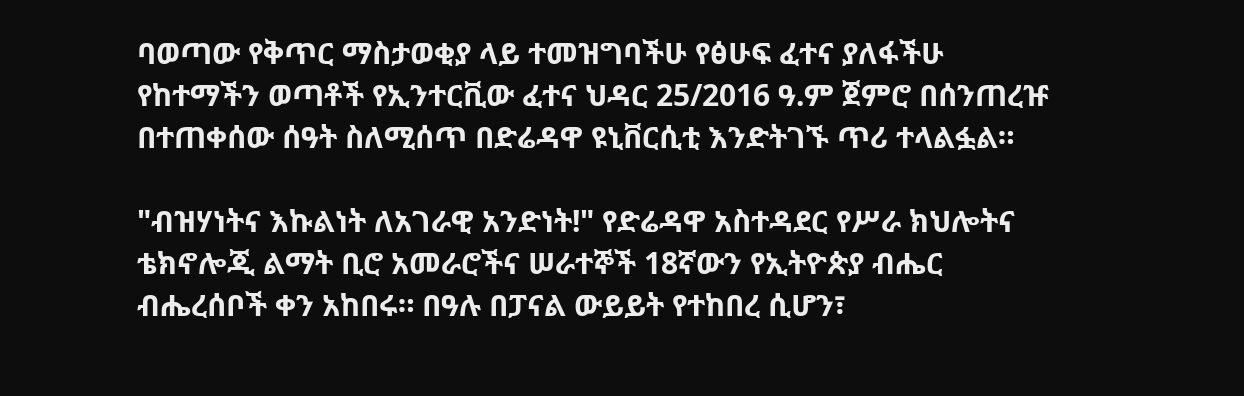ባወጣው የቅጥር ማስታወቂያ ላይ ተመዝግባችሁ የፅሁፍ ፈተና ያለፋችሁ የከተማችን ወጣቶች የኢንተርቪው ፈተና ህዳር 25/2016 ዓ.ም ጀምሮ በሰንጠረዡ በተጠቀሰው ሰዓት ስለሚሰጥ በድሬዳዋ ዩኒቨርሲቲ እንድትገኙ ጥሪ ተላልፏል።

"ብዝሃነትና እኩልነት ለአገራዊ አንድነት!" የድሬዳዋ አስተዳደር የሥራ ክህሎትና ቴክኖሎጂ ልማት ቢሮ አመራሮችና ሠራተኞች 18ኛውን የኢትዮጵያ ብሔር ብሔረሰቦች ቀን አከበሩ። በዓሉ በፓናል ውይይት የተከበረ ሲሆን፣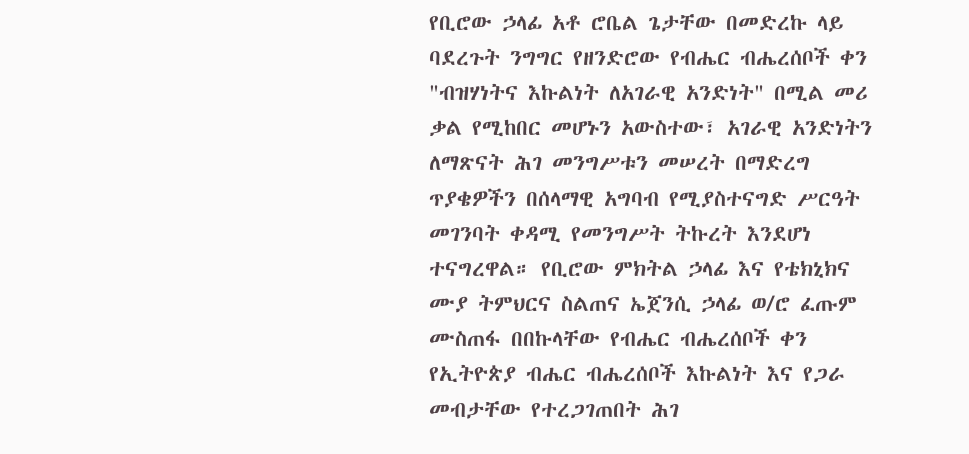የቢሮው ኃላፊ አቶ ሮቤል ጌታቸው በመድረኩ ላይ ባደረጉት ንግግር የዘንድሮው የብሔር ብሔረሰቦች ቀን "ብዝሃነትና እኩልነት ለአገራዊ አንድነት" በሚል መሪ ቃል የሚከበር መሆኑን አውስተው፣ አገራዊ አንድነትን ለማጽናት ሕገ መንግሥቱን መሠረት በማድረግ ጥያቄዎችን በሰላማዊ አግባብ የሚያስተናግድ ሥርዓት መገንባት ቀዳሚ የመንግሥት ትኩረት እንደሆነ ተናግረዋል። የቢሮው ምክትል ኃላፊ እና የቴክኒክና ሙያ ትምህርና ስልጠና ኤጀንሲ ኃላፊ ወ/ሮ ፈጡም ሙስጠፋ በበኩላቸው የብሔር ብሔረሰቦች ቀን የኢትዮጵያ ብሔር ብሔረሰቦች እኩልነት እና የጋራ መብታቸው የተረጋገጠበት ሕገ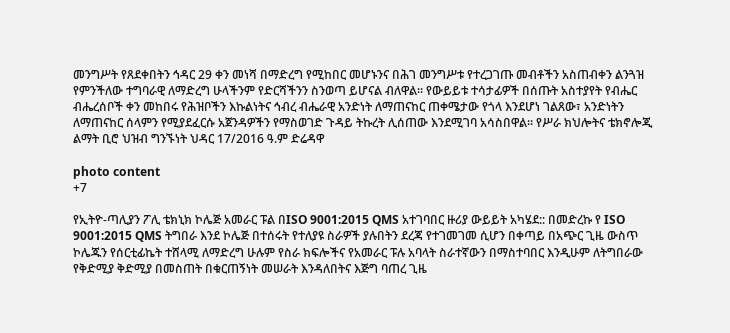መንግሥት የጸደቀበትን ኅዳር 29 ቀን መነሻ በማድረግ የሚከበር መሆኑንና በሕገ መንግሥቱ የተረጋገጡ መብቶችን አስጠብቀን ልንጓዝ የምንችለው ተግባራዊ ለማድረግ ሁላችንም የድርሻችንን ስንወጣ ይሆናል ብለዋል፡፡ የውይይቱ ተሳታፊዎች በሰጡት አስተያየት የብሔር ብሔረሰቦች ቀን መከበሩ የሕዝቦችን እኩልነትና ኅብረ ብሔራዊ አንድነት ለማጠናከር ጠቀሜታው የጎላ እንደሆነ ገልጸው፣ አንድነትን ለማጠናከር ሰላምን የሚያደፈርሱ አጀንዳዎችን የማስወገድ ጉዳይ ትኩረት ሊሰጠው እንደሚገባ አሳስበዋል። የሥራ ክህሎትና ቴክኖሎጂ ልማት ቢሮ ህዝብ ግንኙነት ህዳር 17/2016 ዓ.ም ድሬዳዋ

photo content
+7

የኢትዮ-ጣሊያን ፖሊ ቴክኒክ ኮሌጅ አመራር ፑል በISO 9001:2015 QMS አተገባበር ዙሪያ ውይይት አካሄደ:: በመድረኩ የ ISO 9001:2015 QMS ትግበራ እንደ ኮሌጅ በተሰሩት የተለያዩ ስራዎች ያሉበትን ደረጃ የተገመገመ ሲሆን በቀጣይ በአጭር ጊዜ ውስጥ ኮሌጁን የሰርቲፊኬት ተሸላሚ ለማድረግ ሁሉም የስራ ክፍሎችና የአመራር ፑሉ አባላት ስራተኛውን በማስተባበር እንዲሁም ለትግበራው የቅድሚያ ቅድሚያ በመስጠት በቁርጠኝነት መሠራት እንዳለበትና እጅግ ባጠረ ጊዜ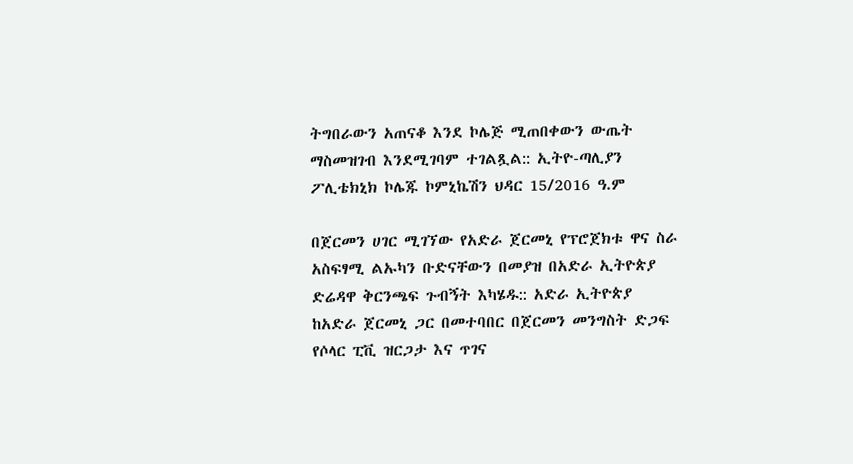ትግበራውን አጠናቆ እንደ ኮሌጅ ሚጠበቀውን ውጤት ማስመዝገብ እንደሚገባም ተገልጿል:: ኢትዮ-ጣሊያን ፖሊቴክኒክ ኮሌጁ ኮምኒኬሽን ህዳር 15/2016 ዓ.ም

በጀርመን ሀገር ሚገኘው የአድራ ጀርመኒ የፕሮጀክቱ ዋና ስራ አስፍፃሚ ልኡካን ቡድናቸውን በመያዝ በአድራ ኢትዮጵያ ድሬዳዋ ቅርንጫፍ ጉብኝት እካሄዱ:: አድራ ኢትዮጵያ ከአድራ ጀርመኒ ጋር በመተባበር በጀርመን መንግስት ድጋፍ የሶላር ፒቪ ዝርጋታ እና ጥገና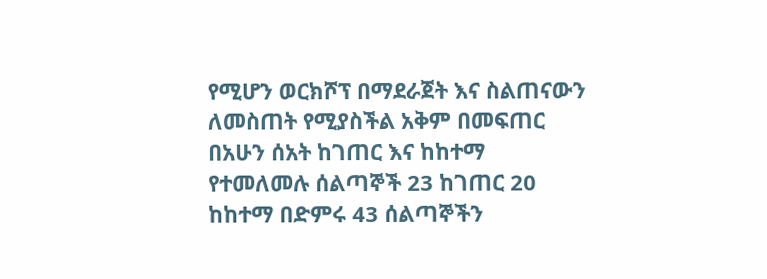የሚሆን ወርክሾፕ በማደራጀት እና ስልጠናውን ለመስጠት የሚያስችል አቅም በመፍጠር በአሁን ሰአት ከገጠር እና ከከተማ የተመለመሉ ሰልጣኞች 23 ከገጠር 20 ከከተማ በድምሩ 43 ሰልጣኞችን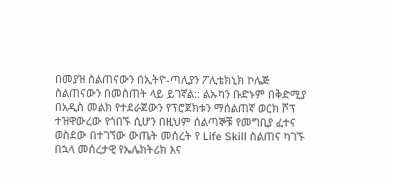በመያዝ ስልጠናውን በኢትዮ-ጣሊያን ፖሊቴክኒክ ኮሌጅ ስልጠናውን በመስጠት ላይ ይገኛል:: ልኡካን ቡድኑም በቅድሚያ በአዲስ መልክ የተደራጀውን የፕሮጀክቱን ማሰልጠኛ ወርክ ሾፕ ተዝዋውረው የጎበኙ ሲሆን በዚህም ሰልጣኞቹ የመግቢያ ፈተና ወስደው በተገኘው ውጤት መሰረት የ Life Skill ስልጠና ካገኙ በኋላ መሰረታዊ የኤሌክትሪክ እና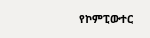የኮምፒውተር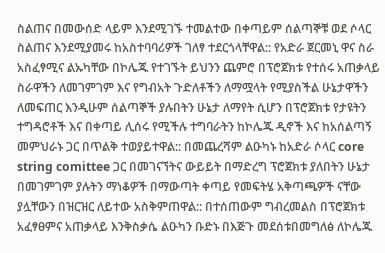ስልጠና በመውሰድ ላይም እንደሚገኙ ተመልተው በቀጣይም ሰልጣኞቹ ወደ ሶላር ስልጠና እንደሚያመሩ ከአስተባባሪዎች ገለፃ ተደርጎላቸዋል:: የአድራ ጀርመኒ ዋና ስራ አስፈፃሚና ልኡካቸው በኮሌጁ የተገኙት ይህንን ጨምሮ በፕሮጀክቱ የተሰሩ አጠቃላይ ስራዋችን ለመገምገም እና የግብአት ጉድለቶችን ለማሟላት የሚያስችል ሁኔታዋችን ለመፍጠር እንዲሁም ሰልጣኞች ያሉበትን ሁኔታ ለማየት ሲሆን በፕሮጀክቱ የታዩትን ተግዳሮቶች እና በቀጣይ ሊሰሩ የሚችሉ ተግባራትን ከኮሌጁ ዲኖች እና ከአሰልጣኝ መምህራኑ ጋር በጥልቅ ተወያይተዋል:: በመጨረሻም ልዑካኑ ከአድራ ሶላር core string comittee ጋር በመገናኘትና ውይይት በማድረግ ፕሮጀክቱ ያለበትን ሁኔታ በመገምገም ያሉትን ማነቆዎች በማውጣት ቀጣይ የመፍትሄ አቅጣጫዎች ናቸው ያሏቸውን በዝርዝር ለይተው አስቅምጠዋል:: በተሰጠውም ግብረመልስ በፕሮጀክቱ አፈፃፀምና አጠቃላይ እንቅስቃሴ ልዑካን ቡድኑ በእጅጉ መደሰቱበመግለፅ ለኮሌጁ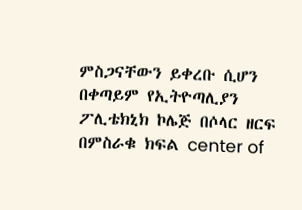ምስጋናቸውን ይቀረቡ ሲሆን በቀጣይም የኢትዮጣሊያን ፖሊቴክኒክ ኮሌጅ በሶላር ዘርፍ በምስራቁ ክፍል center of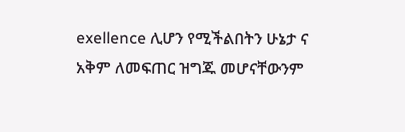exellence ሊሆን የሚችልበትን ሁኔታ ና አቅም ለመፍጠር ዝግጁ መሆናቸውንም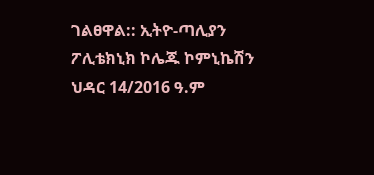ገልፀዋል:: ኢትዮ-ጣሊያን ፖሊቴክኒክ ኮሌጁ ኮምኒኬሽን ህዳር 14/2016 ዓ.ም